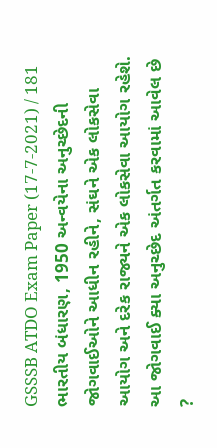GSSSB ATDO Exam Paper (17-7-2021) / 181
ભારતીય બંધારણ, 1950 અન્વયેના અનુચ્છેદની જોગવાઈઓને આધીન રહીને, સંઘને એક લોકસેવા આયોગ અને દરેક રાજ્યને એક લોકસેવા આયોગ રહેશે. આ જોગવાઈ ક્યા અનુચ્છેદ અંતર્ગત કરવામાં આવેલ છે ?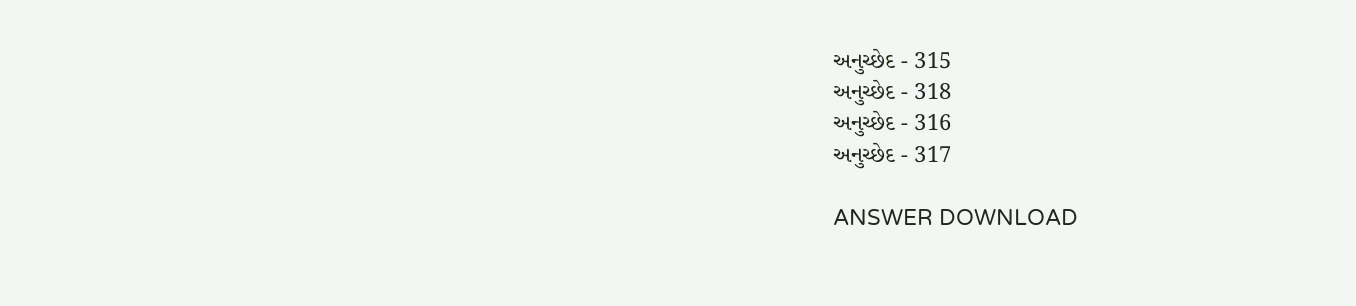અનુચ્છેદ - 315
અનુચ્છેદ - 318
અનુચ્છેદ - 316
અનુચ્છેદ - 317

ANSWER DOWNLOAD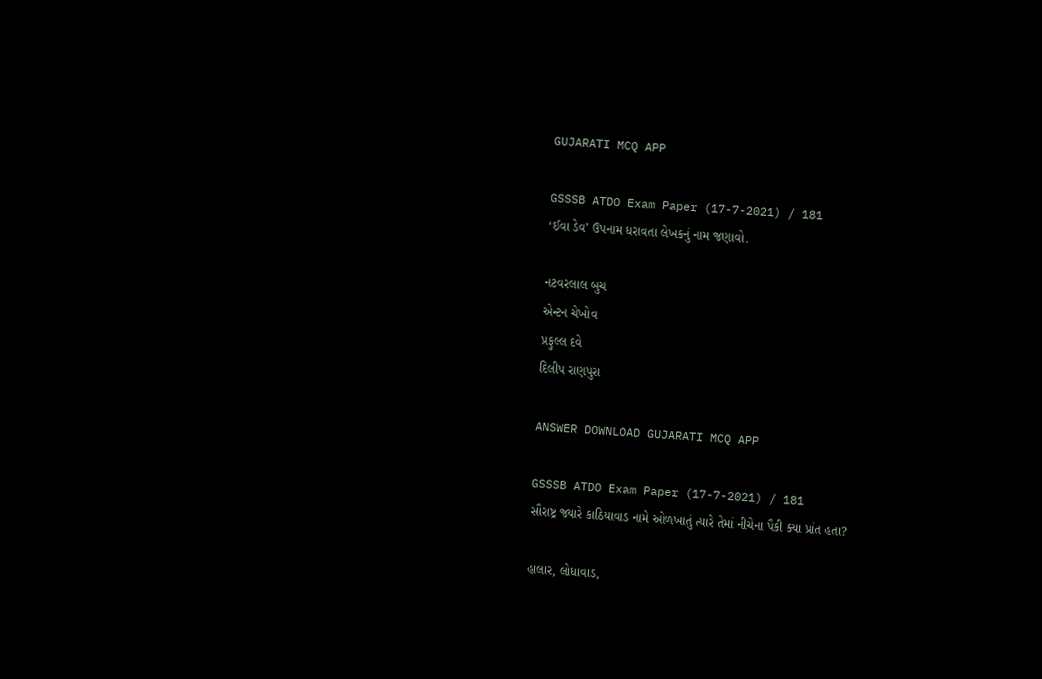GUJARATI MCQ APP

GSSSB ATDO Exam Paper (17-7-2021) / 181
‘ઈવા ડેવ’ ઉપનામ ધરાવતા લેખકનું નામ જણાવો.

નટવરલાલ બુચ
એન્ટન ચેખોવ
પ્રફુલ્લ દવે
દિલીપ રાણપુરા

ANSWER DOWNLOAD GUJARATI MCQ APP

GSSSB ATDO Exam Paper (17-7-2021) / 181
સૌરાષ્ટ્ર જ્યારે કાઠિયાવાડ નામે ઓળખાતું ત્યારે તેમાં નીચેના પૈકી ક્યા પ્રાંત હતા?

હાલાર, લોધાવાડ,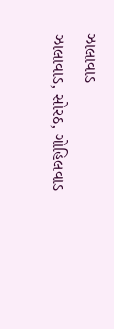ઝાલાવાડ
ઝાલાવાડ, સોરઠ, ગોહિલવાડ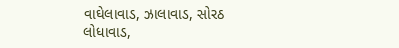વાઘેલાવાડ, ઝાલાવાડ, સોરઠ
લોધાવાડ,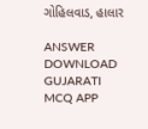ગોહિલવાડ, હાલાર

ANSWER DOWNLOAD GUJARATI MCQ APP